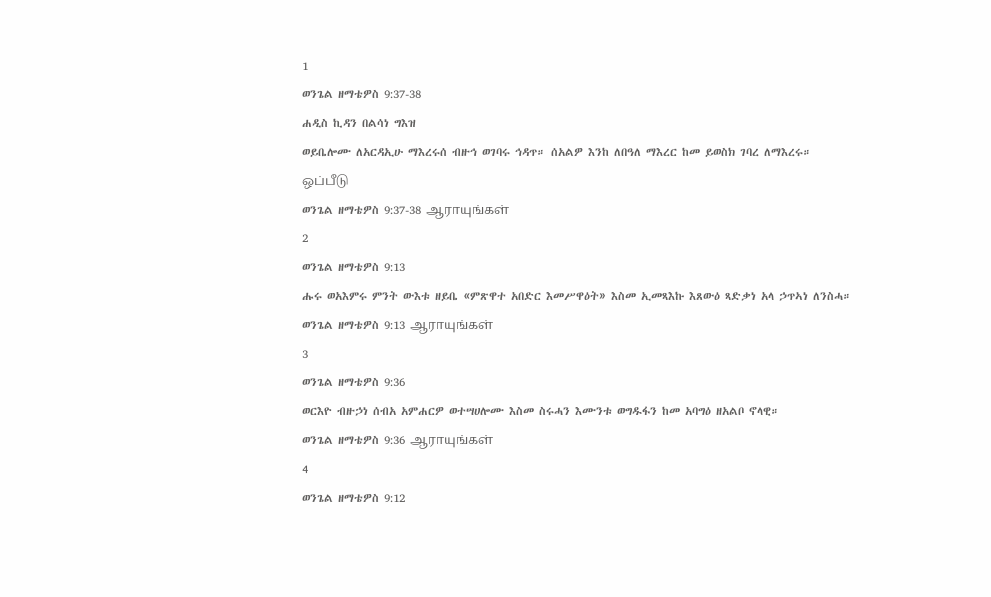1
ወንጌል ዘማቴዎስ 9:37-38
ሐዲስ ኪዳን በልሳነ ግእዝ
ወይቤሎሙ ለአርዳኢሁ ማእረሩሰ ብዙኅ ወገባሩ ኅዳጥ። ሰአልዎ እንከ ለበዓለ ማእረር ከመ ይወስክ ገባረ ለማእረሩ።
ஒப்பீடு
ወንጌል ዘማቴዎስ 9:37-38 ஆராயுங்கள்
2
ወንጌል ዘማቴዎስ 9:13
ሑሩ ወአእምሩ ምንት ውእቱ ዘይቤ «ምጽዋተ አበድር እመሥዋዕት» እስመ ኢመጻእኩ እጸውዕ ጻድቃነ አላ ኃጥኣነ ለንስሓ።
ወንጌል ዘማቴዎስ 9:13 ஆராயுங்கள்
3
ወንጌል ዘማቴዎስ 9:36
ወርእዮ ብዙኃነ ሰብአ አምሐርዎ ወተሣሀሎሙ እስመ ስሩሓን እሙንቱ ወግዱፋን ከመ አባግዕ ዘአልቦ ኖላዊ።
ወንጌል ዘማቴዎስ 9:36 ஆராயுங்கள்
4
ወንጌል ዘማቴዎስ 9:12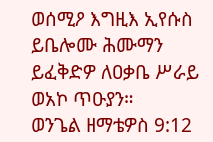ወሰሚዖ እግዚእ ኢየሱስ ይቤሎሙ ሕሙማን ይፈቅድዎ ለዐቃቤ ሥራይ ወአኮ ጥዑያን።
ወንጌል ዘማቴዎስ 9:12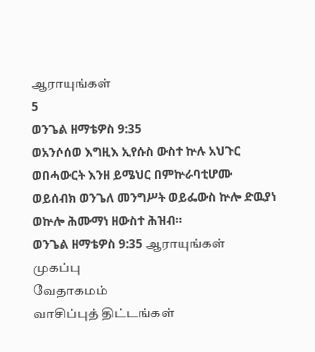ஆராயுங்கள்
5
ወንጌል ዘማቴዎስ 9:35
ወአንሶሰወ እግዚእ ኢየሱስ ውስተ ኵሉ አህጉር ወበሓውርት እንዘ ይሜህር በምኵራባቲሆሙ ወይሰብክ ወንጌለ መንግሥት ወይፌውስ ኵሎ ድዉያነ ወኵሎ ሕሙማነ ዘውስተ ሕዝብ።
ወንጌል ዘማቴዎስ 9:35 ஆராயுங்கள்
முகப்பு
வேதாகமம்
வாசிப்புத் திட்டங்கள்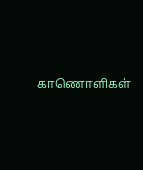காணொளிகள்